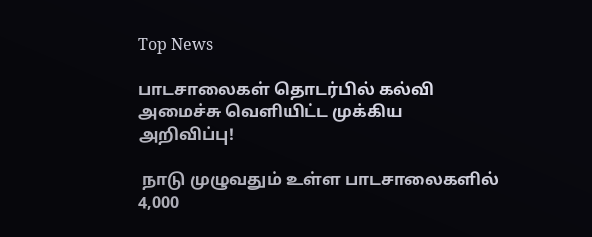Top News

பாடசாலைகள் தொடர்பில் கல்வி அமைச்சு வெளியிட்ட முக்கிய அறிவிப்பு!

 நாடு முழுவதும் உள்ள பாடசாலைகளில் 4,000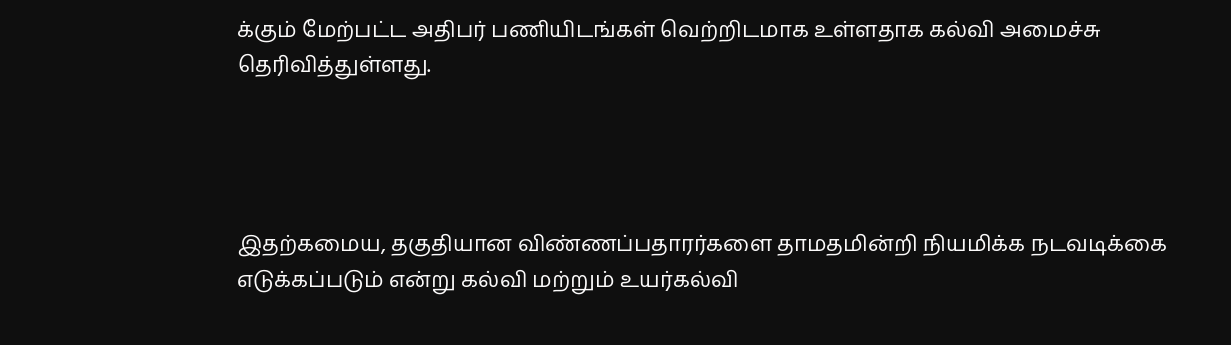க்கும் மேற்பட்ட அதிபர் பணியிடங்கள் வெற்றிடமாக உள்ளதாக கல்வி அமைச்சு தெரிவித்துள்ளது.




இதற்கமைய, தகுதியான விண்ணப்பதாரர்களை தாமதமின்றி நியமிக்க நடவடிக்கை எடுக்கப்படும் என்று கல்வி மற்றும் உயர்கல்வி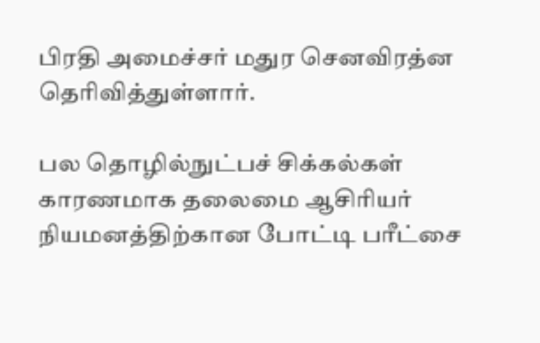பிரதி அமைச்சர் மதுர செனவிரத்ன தெரிவித்துள்ளார்.

பல தொழில்நுட்பச் சிக்கல்கள் காரணமாக தலைமை ஆசிரியர் நியமனத்திற்கான போட்டி பரீட்சை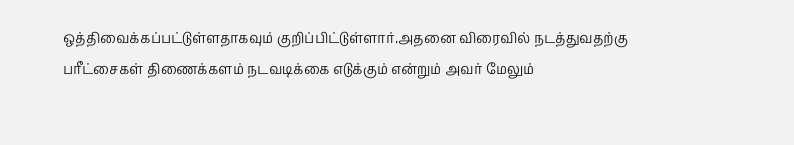ஒத்திவைக்கப்பட்டுள்ளதாகவும் குறிப்பிட்டுள்ளார்.அதனை விரைவில் நடத்துவதற்கு பரீட்சைகள் திணைக்களம் நடவடிக்கை எடுக்கும் என்றும் அவர் மேலும்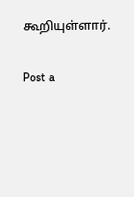கூறியுள்ளார்.

Post a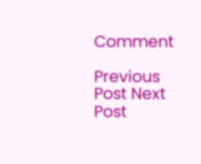Comment

Previous Post Next Post